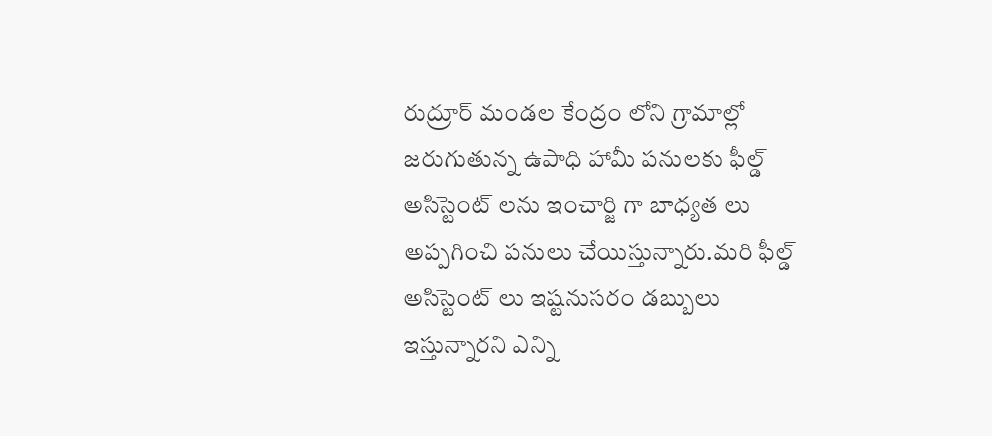రుద్రూర్ మండల కేంద్రం లోని గ్రామాల్లో జరుగుతున్న ఉపాధి హామీ పనులకు ఫీల్డ్ అసిస్టెంట్ లను ఇంచార్జి గా బాధ్యత లు అప్పగించి పనులు చేయిస్తున్నారు.మరి ఫీల్డ్ అసిస్టెంట్ లు ఇష్టనుసరం డబ్బులు ఇస్తున్నారని ఎన్ని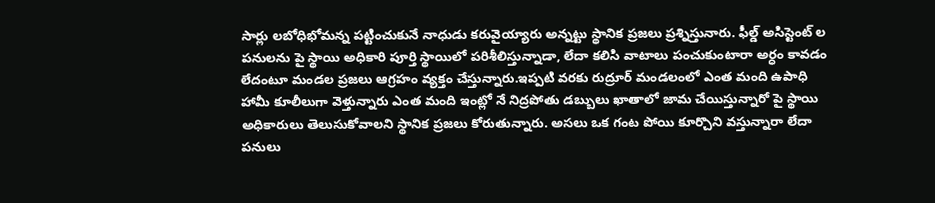సార్లు లబోధిభోమన్న పట్టించుకునే నాధుడు కరువైయ్యారు అన్నట్టు స్థానిక ప్రజలు ప్రశ్నిస్తునారు. ఫీల్డ్ అసిస్టెంట్ ల పనులను పై స్థాయి అధికారి పూర్తి స్థాయిలో పరిశీలిస్తున్నాడా, లేదా కలిసి వాటాలు పంచుకుంటారా అర్ధం కావడం లేదంటూ మండల ప్రజలు ఆగ్రహం వ్యక్తం చేస్తున్నారు.ఇప్పటి వరకు రుద్రూర్ మండలంలో ఎంత మంది ఉపాధి హామీ కూలీలుగా వెళ్తున్నారు ఎంత మంది ఇంట్లో నే నిద్రపోతు డబ్బులు ఖాతాలో జామ చేయిస్తున్నారో పై స్థాయి అధికారులు తెలుసుకోవాలని స్థానిక ప్రజలు కోరుతున్నారు. అసలు ఒక గంట పోయి కూర్చొని వస్తున్నారా లేదా పనులు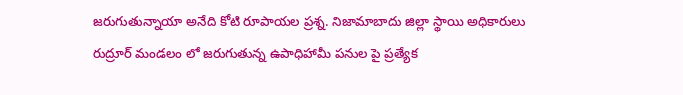జరుగుతున్నాయా అనేది కోటి రూపాయల ప్రశ్న. నిజామాబాదు జిల్లా స్థాయి అధికారులు రుద్రూర్ మండలం లో జరుగుతున్న ఉపాధిహామీ పనుల పై ప్రత్యేక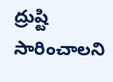ద్రుష్టి సారించాలని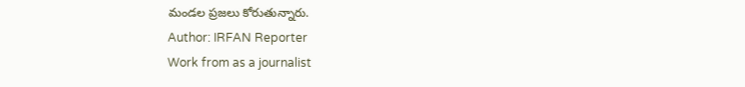మండల ప్రజలు కోరుతున్నారు.
Author: IRFAN Reporter
Work from as a journalist